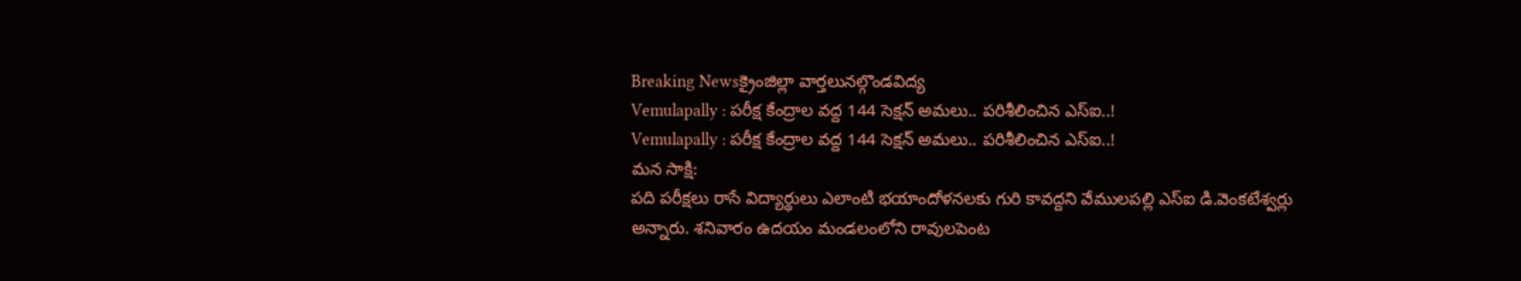Breaking Newsక్రైంజిల్లా వార్తలునల్గొండవిద్య
Vemulapally : పరీక్ష కేంద్రాల వద్ద 144 సెక్షన్ అమలు.. పరిశీలించిన ఎస్ఐ..!
Vemulapally : పరీక్ష కేంద్రాల వద్ద 144 సెక్షన్ అమలు.. పరిశీలించిన ఎస్ఐ..!
మన సాక్షి:
పది పరీక్షలు రాసే విద్యార్థులు ఎలాంటి భయాందోళనలకు గురి కావద్దని వేములపల్లి ఎస్ఐ డి.వెంకటేశ్వర్లు అన్నారు. శనివారం ఉదయం మండలంలోని రావులపెంట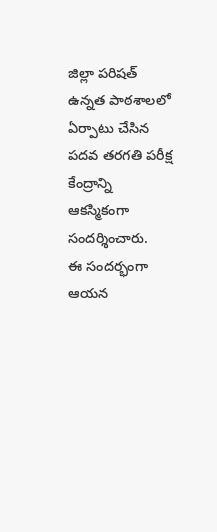జిల్లా పరిషత్ ఉన్నత పాఠశాలలో ఏర్పాటు చేసిన పదవ తరగతి పరీక్ష కేంద్రాన్ని ఆకస్మికంగా సందర్శించారు.
ఈ సందర్భంగా ఆయన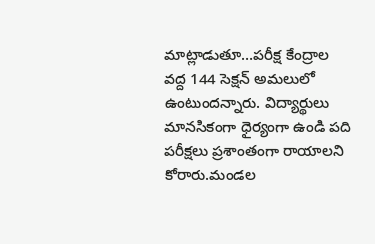మాట్లాడుతూ…పరీక్ష కేంద్రాల వద్ద 144 సెక్షన్ అమలులో ఉంటుందన్నారు. విద్యార్థులు మానసికంగా ధైర్యంగా ఉండి పది పరీక్షలు ప్రశాంతంగా రాయాలని కోరారు.మండల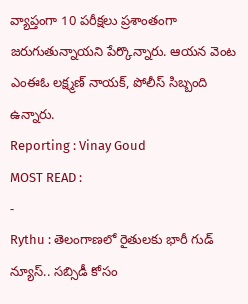వ్యాప్తంగా 10 పరీక్షలు ప్రశాంతంగా జరుగుతున్నాయని పేర్కొన్నారు. ఆయన వెంట ఎంఈఓ లక్ష్మణ్ నాయక్, పోలీస్ సిబ్బంది ఉన్నారు.
Reporting : Vinay Goud
MOST READ :
-
Rythu : తెలంగాణలో రైతులకు భారీ గుడ్ న్యూస్.. సబ్సిడీ కోసం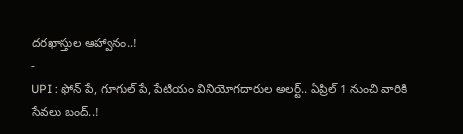దరఖాస్తుల ఆహ్వానం..!
-
UPI : ఫోన్ పే, గూగుల్ పే, పేటియం వినియోగదారుల అలర్ట్.. ఏప్రిల్ 1 నుంచి వారికి సేవలు బంద్..!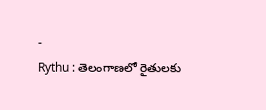-
Rythu : తెలంగాణలో రైతులకు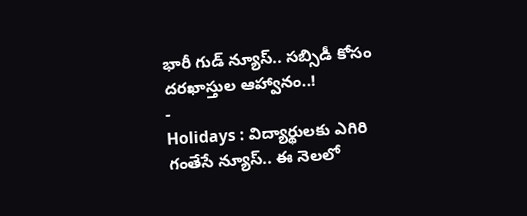భారీ గుడ్ న్యూస్.. సబ్సిడీ కోసం దరఖాస్తుల ఆహ్వానం..!
-
Holidays : విద్యార్థులకు ఎగిరి గంతేసే న్యూస్.. ఈ నెలలో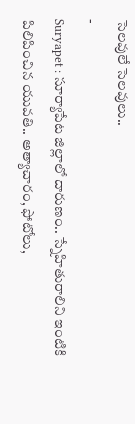సెలవులే సెలవులు..
-
Suryapet : సూర్యాపేట జిల్లాలో దారుణం.. స్నేహితురాలిని ఇంటికి పిలిపించిన యువతి.. అత్యాచారం, ఫోటోలు,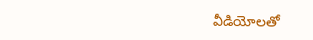వీడియోలతో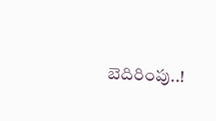బెదిరింపు..!